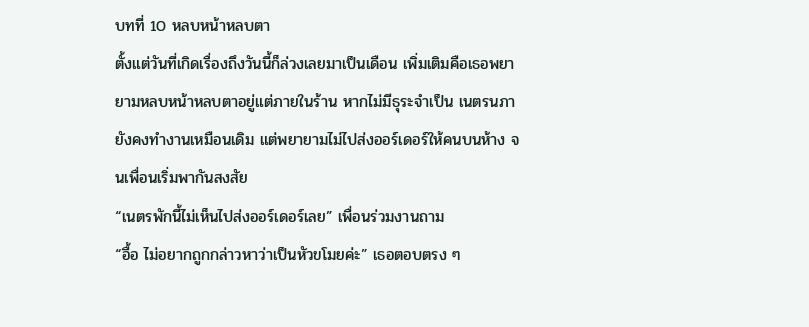บทที่ 10 หลบหน้าหลบตา
ตั้งแต่วันที่เกิดเรื่องถึงวันนี้ก็ล่วงเลยมาเป็นเดือน เพิ่มเติมคือเธอพยายามหลบหน้าหลบตาอยู่แต่ภายในร้าน หากไม่มีธุระจำเป็น เนตรนภายังคงทำงานเหมือนเดิม แต่พยายามไม่ไปส่งออร์เดอร์ให้คนบนห้าง จนเพื่อนเริ่มพากันสงสัย
“เนตรพักนี้ไม่เห็นไปส่งออร์เดอร์เลย” เพื่อนร่วมงานถาม
“อื้อ ไม่อยากถูกกล่าวหาว่าเป็นหัวขโมยค่ะ” เธอตอบตรง ๆ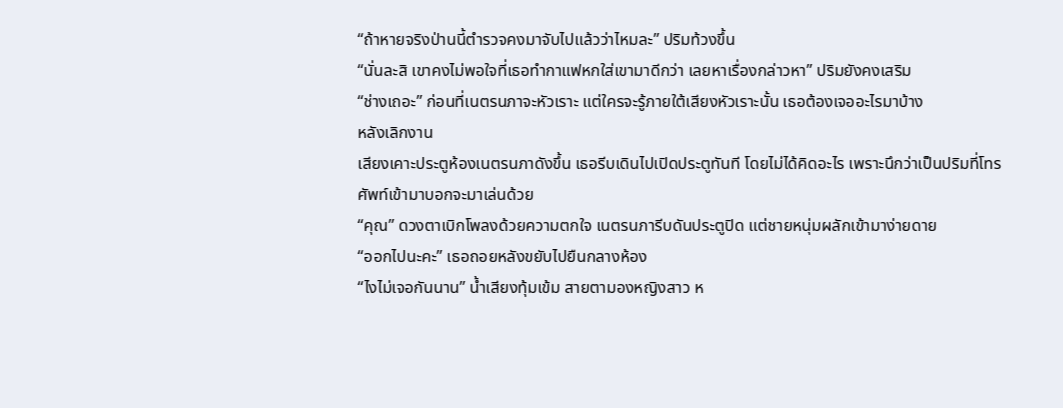“ถ้าหายจริงป่านนี้ตำรวจคงมาจับไปแล้วว่าไหมละ” ปริมท้วงขึ้น
“นั่นละสิ เขาคงไม่พอใจที่เธอทำกาแฟหกใส่เขามาดีกว่า เลยหาเรื่องกล่าวหา” ปริมยังคงเสริม
“ช่างเถอะ” ก่อนที่เนตรนภาจะหัวเราะ แต่ใครจะรู้ภายใต้เสียงหัวเราะนั้น เธอต้องเจออะไรมาบ้าง
หลังเลิกงาน
เสียงเคาะประตูห้องเนตรนภาดังขึ้น เธอรีบเดินไปเปิดประตูทันที โดยไม่ได้คิดอะไร เพราะนึกว่าเป็นปริมที่โทรศัพท์เข้ามาบอกจะมาเล่นด้วย
“คุณ” ดวงตาเบิกโพลงด้วยความตกใจ เนตรนภารีบดันประตูปิด แต่ชายหนุ่มผลักเข้ามาง่ายดาย
“ออกไปนะคะ” เธอถอยหลังขยับไปยืนกลางห้อง
“ไงไม่เจอกันนาน” น้ำเสียงทุ้มเข้ม สายตามองหญิงสาว ห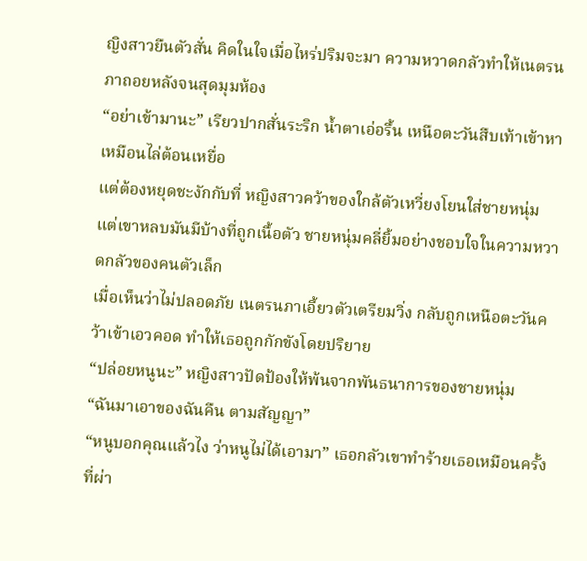ญิงสาวยืนตัวสั่น คิดในใจเมื่อไหร่ปริมจะมา ความหวาดกลัวทำให้เนตรนภาถอยหลังจนสุดมุมห้อง
“อย่าเข้ามานะ” เรียวปากสั่นระริก น้ำตาเอ่อรื้น เหนือตะวันสืบเท้าเข้าหาเหมือนไล่ต้อนเหยื่อ
แต่ต้องหยุดชะงักกับที่ หญิงสาวคว้าของใกล้ตัวเหวี่ยงโยนใส่ชายหนุ่ม แต่เขาหลบมันมีบ้างที่ถูกเนื้อตัว ชายหนุ่มคลี่ยิ้มอย่างชอบใจในความหวาดกลัวของคนตัวเล็ก
เมื่อเห็นว่าไม่ปลอดภัย เนตรนภาเอี้ยวตัวเตรียมวิ่ง กลับถูกเหนือตะวันคว้าเข้าเอวคอด ทำให้เธอถูกกักขังโดยปริยาย
“ปล่อยหนูนะ” หญิงสาวปัดป้องให้พ้นจากพันธนาการของชายหนุ่ม
“ฉันมาเอาของฉันคืน ตามสัญญา”
“หนูบอกคุณแล้วไง ว่าหนูไม่ได้เอามา” เธอกลัวเขาทำร้ายเธอเหมือนครั้งที่ผ่า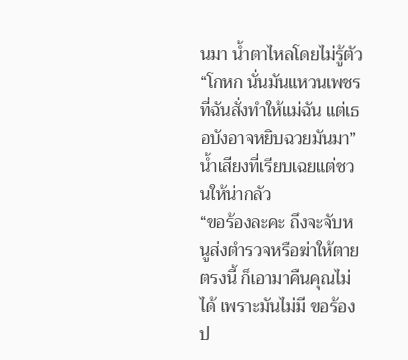นมา น้ำตาไหลโดยไม่รู้ตัว
“โกหก นั่นมันแหวนเพชรที่ฉันสั่งทำให้แม่ฉัน แต่เธอบังอาจหยิบฉวยมันมา” น้ำเสียงที่เรียบเฉยแต่ชวนให้น่ากลัว
“ขอร้องละคะ ถึงจะจับหนูส่งตำรวจหรือฆ่าให้ตายตรงนี้ ก็เอามาคืนคุณไม่ได้ เพราะมันไม่มี ขอร้องป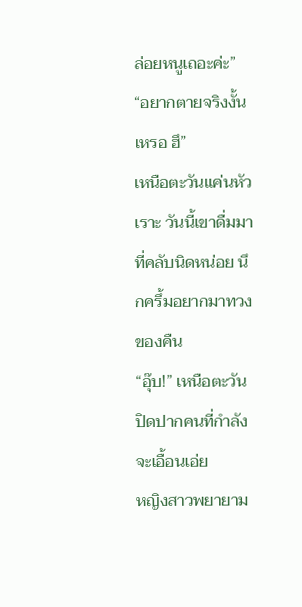ล่อยหนูเถอะค่ะ”
“อยากตายจริงงั้นเหรอ ฮึ”
เหนือตะวันแค่นหัวเราะ วันนี้เขาดื่มมาที่คลับนิดหน่อย นึกครึ้มอยากมาทวงของคืน
“อุ๊บ!” เหนือตะวันปิดปากคนที่กำลังจะเอื้อนเอ่ย
หญิงสาวพยายาม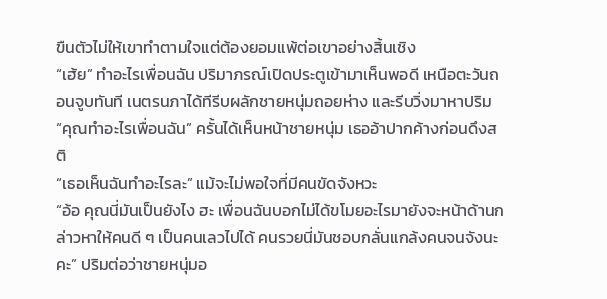ขืนตัวไม่ให้เขาทำตามใจแต่ต้องยอมแพ้ต่อเขาอย่างสิ้นเชิง
“เฮ้ย” ทำอะไรเพื่อนฉัน ปริมาภรณ์เปิดประตูเข้ามาเห็นพอดี เหนือตะวันถอนจูบทันที เนตรนภาได้ทีรีบผลักชายหนุ่มถอยห่าง และรีบวิ่งมาหาปริม
“คุณทำอะไรเพื่อนฉัน” ครั้นได้เห็นหน้าชายหนุ่ม เธออ้าปากค้างก่อนดึงสติ
“เธอเห็นฉันทำอะไรละ” แม้จะไม่พอใจที่มีคนขัดจังหวะ
“อ้อ คุณนี่มันเป็นยังไง ฮะ เพื่อนฉันบอกไม่ได้ขโมยอะไรมายังจะหน้าด้านกล่าวหาให้คนดี ๆ เป็นคนเลวไปได้ คนรวยนี่มันชอบกลั่นแกล้งคนจนจังนะคะ” ปริมต่อว่าชายหนุ่มอ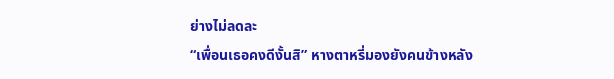ย่างไม่ลดละ
“เพื่อนเธอคงดีงั้นสิ” หางตาหรี่มองยังคนข้างหลัง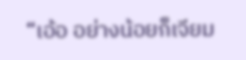“เอ้อ อย่างน้อยก็เจียม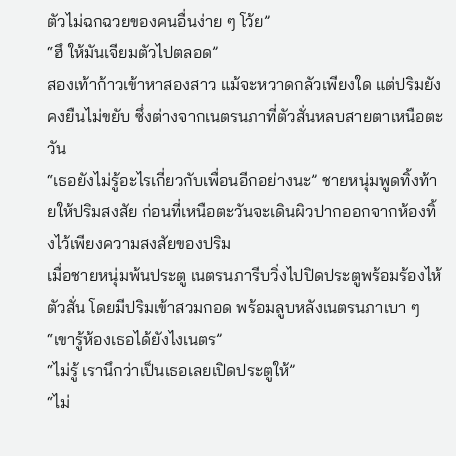ตัวไม่ฉกฉวยของคนอื่นง่าย ๆ โว้ย”
“ฮึ ให้มันเจียมตัวไปตลอด”
สองเท้าก้าวเข้าหาสองสาว แม้จะหวาดกลัวเพียงใด แต่ปริมยังคงยืนไม่ขยับ ซึ่งต่างจากเนตรนภาที่ตัวสั่นหลบสายตาเหนือตะวัน
“เธอยังไม่รู้อะไรเกี่ยวกับเพื่อนอีกอย่างนะ” ชายหนุ่มพูดทิ้งท้ายให้ปริมสงสัย ก่อนที่เหนือตะวันจะเดินผิวปากออกจากห้องทิ้งไว้เพียงความสงสัยของปริม
เมื่อชายหนุ่มพ้นประตู เนตรนภารีบวิ่งไปปิดประตูพร้อมร้องไห้ตัวสั่น โดยมีปริมเข้าสวมกอด พร้อมลูบหลังเนตรนภาเบา ๆ
“เขารู้ห้องเธอได้ยังไงเนตร”
“ไม่รู้ เรานึกว่าเป็นเธอเลยเปิดประตูให้”
“ไม่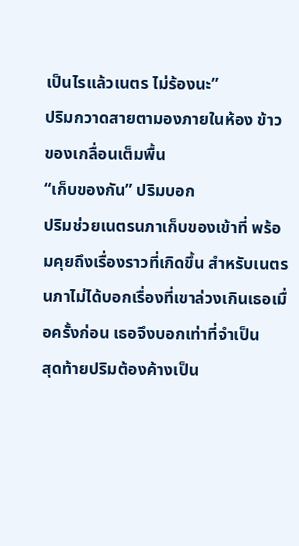เป็นไรแล้วเนตร ไม่ร้องนะ”
ปริมกวาดสายตามองภายในห้อง ข้าวของเกลื่อนเต็มพื้น
“เก็บของกัน” ปริมบอก
ปริมช่วยเนตรนภาเก็บของเข้าที่ พร้อมคุยถึงเรื่องราวที่เกิดขึ้น สำหรับเนตรนภาไม่ได้บอกเรื่องที่เขาล่วงเกินเธอเมื่อครั้งก่อน เธอจึงบอกเท่าที่จำเป็น
สุดท้ายปริมต้องค้างเป็น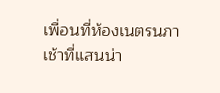เพื่อนที่ห้องเนตรนภา
เช้าที่แสนน่า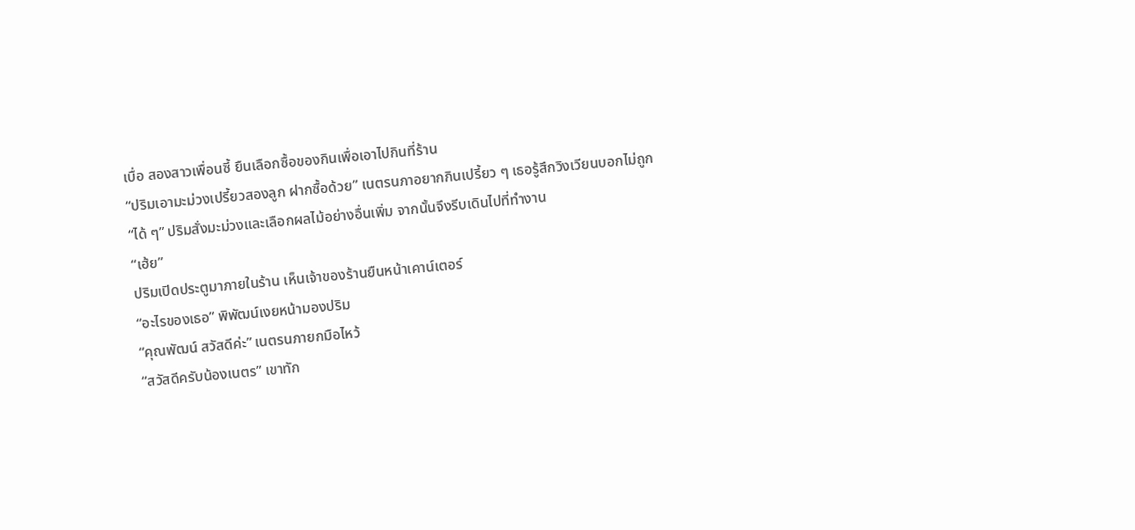เบื่อ สองสาวเพื่อนซี้ ยืนเลือกซื้อของกินเพื่อเอาไปกินที่ร้าน
“ปริมเอามะม่วงเปรี้ยวสองลูก ฝากซื้อด้วย” เนตรนภาอยากกินเปรี้ยว ๆ เธอรู้สึกวิงเวียนบอกไม่ถูก
“ได้ ๆ” ปริมสั่งมะม่วงและเลือกผลไม้อย่างอื่นเพิ่ม จากนั้นจึงรีบเดินไปที่ทำงาน
“เฮ้ย”
ปริมเปิดประตูมาภายในร้าน เห็นเจ้าของร้านยืนหน้าเคาน์เตอร์
“อะไรของเธอ” พิพัฒน์เงยหน้ามองปริม
“คุณพัฒน์ สวัสดีค่ะ” เนตรนภายกมือไหว้
“สวัสดีครับน้องเนตร” เขาทัก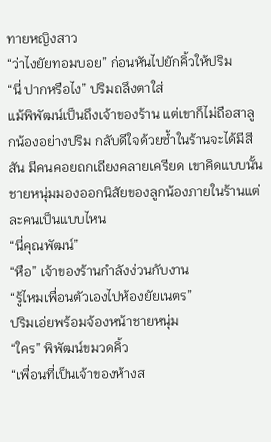ทายหญิงสาว
“ว่าไงยัยทอมบอย” ก่อนหันไปยักคิ้วให้ปริม
“นี่ ปากหรือไง” ปริมถลึงตาใส่
แม้พิพัฒน์เป็นถึงเจ้าของร้าน แต่เขาก็ไม่ถือสาลูกน้องอย่างปริม กลับดีใจด้วยซ้ำในร้านจะได้มีสีสัน มีคนคอยถกเถียงคลายเครียด เขาคิดแบบนั้น
ชายหนุ่มมองออกนิสัยของลูกน้องภายในร้านแต่ละคนเป็นแบบไหน
“นี่คุณพัฒน์”
“หือ” เจ้าของร้านกำลังง่วนกับงาน
“รู้ไหมเพื่อนตัวเองไปห้องยัยเนตร”
ปริมเอ่ยพร้อมจ้องหน้าชายหนุ่ม
“ใคร” พิพัฒน์ขมวดคิ้ว
“เพื่อนที่เป็นเจ้าของห้างส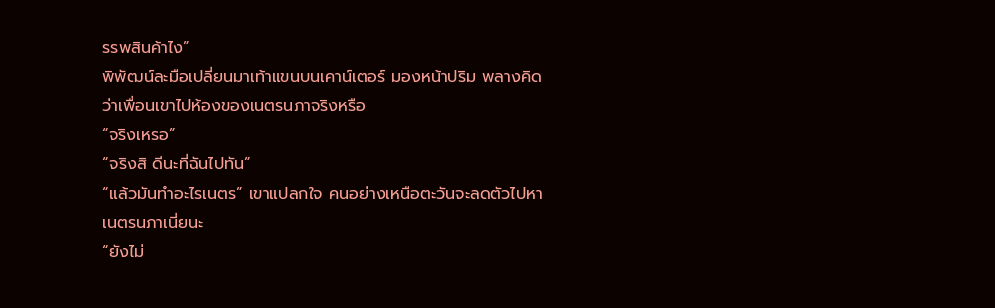รรพสินค้าไง”
พิพัฒน์ละมือเปลี่ยนมาเท้าแขนบนเคาน์เตอร์ มองหน้าปริม พลางคิดว่าเพื่อนเขาไปห้องของเนตรนภาจริงหรือ
“จริงเหรอ”
“จริงสิ ดีนะที่ฉันไปทัน”
“แล้วมันทำอะไรเนตร” เขาแปลกใจ คนอย่างเหนือตะวันจะลดตัวไปหาเนตรนภาเนี่ยนะ
“ยังไม่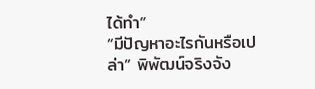ได้ทำ”
“มีปัญหาอะไรกันหรือเปล่า” พิพัฒน์จริงจัง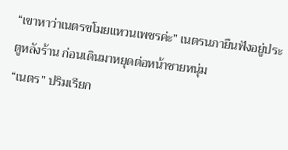“เขาหาว่าเนตรขโมยแหวนเพชรค่ะ” เนตรนภายืนฟังอยู่ประตูหลังร้าน ก่อนเดินมาหยุดต่อหน้าชายหนุ่ม
“เนตร” ปริมเรียก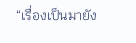“เรื่องเป็นมายัง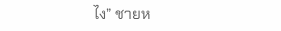ไง” ชายห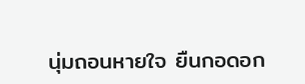นุ่มถอนหายใจ ยืนกอดอก